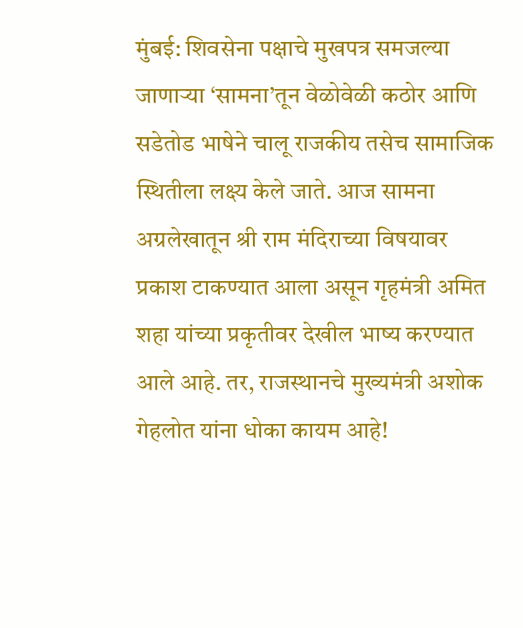मुंबई: शिवसेना पक्षाचे मुखपत्र समजल्या जाणाऱ्या ‘सामना’तून वेळोवेळी कठोर आणि सडेतोड भाषेने चालू राजकीय तसेच सामाजिक स्थितीला लक्ष्य केले जाते. आज सामना अग्रलेखातून श्री राम मंदिराच्या विषयावर प्रकाश टाकण्यात आला असून गृहमंत्री अमित शहा यांच्या प्रकृतीवर देखील भाष्य करण्यात आले आहे. तर, राजस्थानचे मुख्यमंत्री अशोक गेहलोत यांना धोका कायम आहे!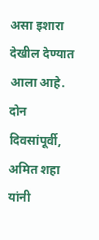असा इशारा देखील देण्यात आला आहे.
दोन दिवसांपूर्वी, अमित शहा यांनी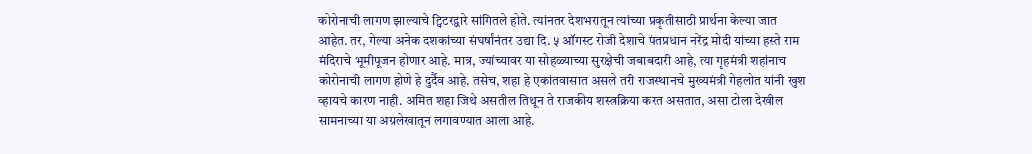कोरोनाची लागण झाल्याचे ट्विटरद्वारे सांगितले होते. त्यांनतर देशभरातून त्यांच्या प्रकृतीसाठी प्रार्थना केल्या जात आहेत. तर, गेल्या अनेक दशकांच्या संघर्षांनंतर उद्या दि. ५ ऑगस्ट रोजी देशाचे पंतप्रधान नरेंद्र मोदी यांच्या हस्ते राम मंदिराचे भूमीपूजन होणार आहे. मात्र, ज्यांच्यावर या सोहळ्याच्या सुरक्षेची जबाबदारी आहे, त्या गृहमंत्री शहांनाच कोरोनाची लागण होणे हे दुर्दैव आहे. तसेच, शहा हे एकांतवासात असले तरी राजस्थानचे मुख्यमंत्री गेहलोत यांनी खुश व्हायचे कारण नाही. अमित शहा जिथे असतील तिथून ते राजकीय शस्त्रक्रिया करत असतात, असा टोला देखील सामनाच्या या अग्रलेखातून लगावण्यात आला आहे.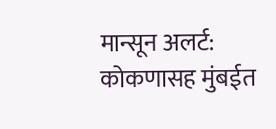मान्सून अलर्ट: कोकणासह मुंबईत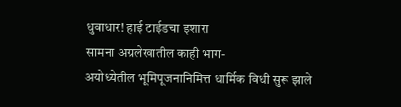धुवाधार! हाई टाईडचा इशारा
सामना अग्रलेखातील काही भाग-
अयोध्येतील भूमिपूजनानिमित्त धार्मिक विधी सुरू झाले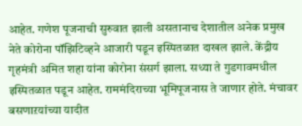आहेत. गणेश पूजनाची सुरुवात झाली असतानाच देशातील अनेक प्रमुख नेते कोरोना पॉझिटिव्हने आजारी पडून इस्पितळात दाखल झाले. केंद्रीय गृहमंत्री अमित शहा यांना कोरोना संसर्ग झाला. सध्या ते गुडगावमधील इस्पितळात पडून आहेत. राममंदिराच्या भूमिपूजनास ते जाणार होते. मंचावर बसणाऱयांच्या यादीत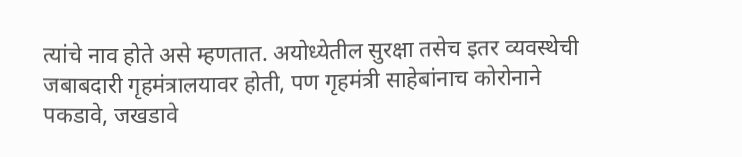त्यांचे नाव होते असे म्हणतात. अयोध्येतील सुरक्षा तसेच इतर व्यवस्थेची जबाबदारी गृहमंत्रालयावर होती, पण गृहमंत्री साहेबांनाच कोरोनाने पकडावे, जखडावे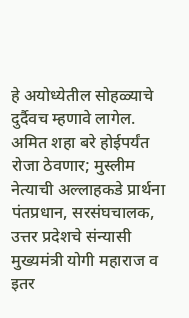हे अयोध्येतील सोहळ्याचे दुर्दैवच म्हणावे लागेल.
अमित शहा बरे होईपर्यंत रोजा ठेवणार; मुस्लीम नेत्याची अल्लाहकडे प्रार्थना
पंतप्रधान, सरसंघचालक, उत्तर प्रदेशचे संन्यासी मुख्यमंत्री योगी महाराज व इतर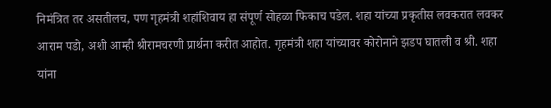निमंत्रित तर असतीलच, पण गृहमंत्री शहांशिवाय हा संपूर्ण सोहळा फिकाच पडेल. शहा यांच्या प्रकृतीस लवकरात लवकर आराम पडो, अशी आम्ही श्रीरामचरणी प्रार्थना करीत आहोत. गृहमंत्री शहा यांच्यावर कोरोनाने झडप घातली व श्री. शहा यांना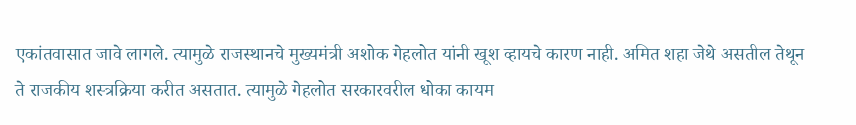एकांतवासात जावे लागले. त्यामुळे राजस्थानचे मुख्यमंत्री अशोक गेहलोत यांनी खूश व्हायचे कारण नाही. अमित शहा जेथे असतील तेथून ते राजकीय शस्त्रक्रिया करीत असतात. त्यामुळे गेहलोत सरकारवरील धोका कायम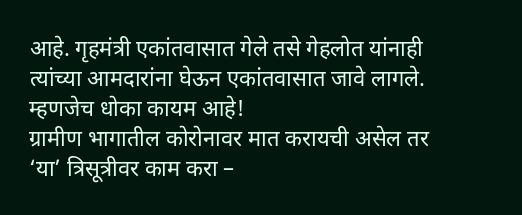आहे. गृहमंत्री एकांतवासात गेले तसे गेहलोत यांनाही त्यांच्या आमदारांना घेऊन एकांतवासात जावे लागले. म्हणजेच धोका कायम आहे!
ग्रामीण भागातील कोरोनावर मात करायची असेल तर ‘या’ त्रिसूत्रीवर काम करा –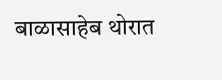बाळासाहेब थोरात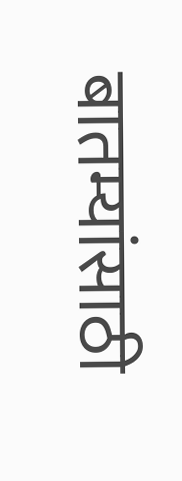बातम्यांसाठी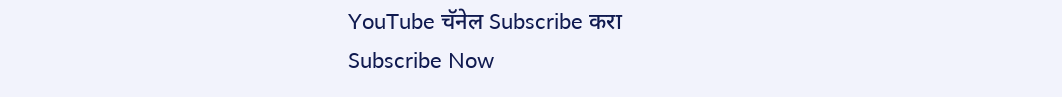YouTube चॅनेल Subscribe करा
Subscribe Now